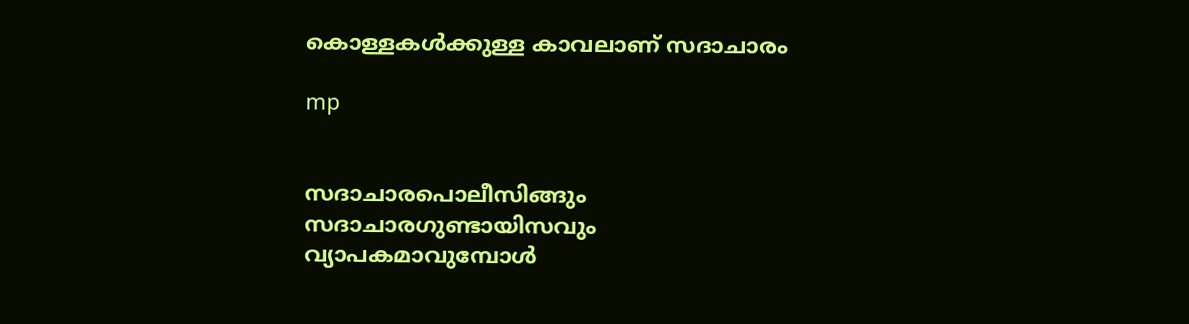കൊള്ളകള്‍ക്കുള്ള കാവലാണ് സദാചാരം

mp


സദാചാരപൊലീസിങ്ങും സദാചാരഗുണ്ടായിസവും വ്യാപകമാവുമ്പോള്‍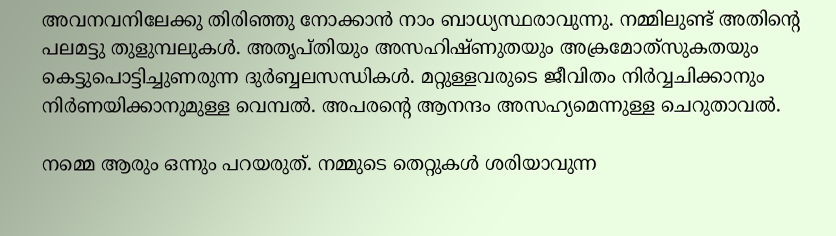അവനവനിലേക്കു തിരിഞ്ഞു നോക്കാന്‍ നാം ബാധ്യസ്ഥരാവുന്നു. നമ്മിലുണ്ട് അതിന്റെ പലമട്ടു തുളുമ്പലുകള്‍. അതൃപ്തിയും അസഹിഷ്ണുതയും അക്രമോത്‌സുകതയും കെട്ടുപൊട്ടിച്ചുണരുന്ന ദുര്‍ബ്ബലസന്ധികള്‍. മറ്റുള്ളവരുടെ ജീവിതം നിര്‍വ്വചിക്കാനും നിര്‍ണയിക്കാനുമുള്ള വെമ്പല്‍. അപരന്റെ ആനന്ദം അസഹ്യമെന്നുള്ള ചെറുതാവല്‍.

നമ്മെ ആരും ഒന്നും പറയരുത്. നമ്മുടെ തെറ്റുകള്‍ ശരിയാവുന്ന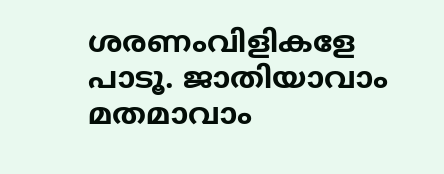ശരണംവിളികളേ പാടൂ. ജാതിയാവാം മതമാവാം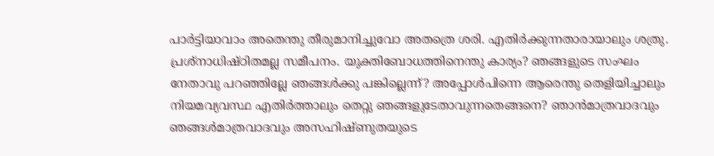പാര്‍ട്ടിയാവാം അതെന്തു തീരുമാനിച്ചുവോ അതത്രെ ശരി. എതിര്‍ക്കുന്നതാരായാലും ശത്രു. പ്രശ്‌നാധിഷ്ഠിതമല്ല സമീപനം. യുക്തിബോധത്തിനെന്തു കാര്യം? ഞങ്ങളുടെ സംഘം നേതാവു പറഞ്ഞില്ലേ ഞങ്ങള്‍ക്കു പങ്കില്ലെന്ന്? അപ്പോള്‍പിന്നെ ആരെന്തു തെളിയിച്ചാലും നിയമവ്യവസ്ഥ എതിര്‍ത്താലും തെറ്റു ഞങ്ങളുടേതാവുന്നതെങ്ങനെ? ഞാന്‍മാത്രവാദവും ഞങ്ങള്‍മാത്രവാദവും അസഹിഷ്ണുതയുടെ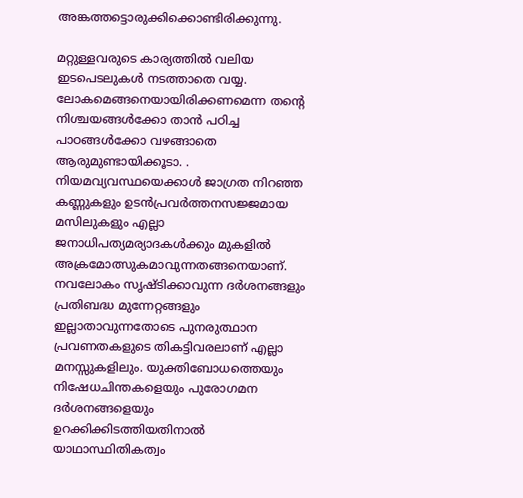അങ്കത്തട്ടൊരുക്കിക്കൊണ്ടിരിക്കുന്നു.

മറ്റുള്ളവരുടെ കാര്യത്തില്‍ വലിയ ഇടപെടലുകള്‍ നടത്താതെ വയ്യ. ലോകമെങ്ങനെയായിരിക്കണമെന്ന തന്റെ നിശ്ചയങ്ങള്‍ക്കോ താന്‍ പഠിച്ച പാഠങ്ങള്‍ക്കോ വഴങ്ങാതെ ആരുമുണ്ടായിക്കൂടാ. . നിയമവ്യവസ്ഥയെക്കാള്‍ ജാഗ്രത നിറഞ്ഞ കണ്ണുകളും ഉടന്‍പ്രവര്‍ത്തനസജ്ജമായ മസിലുകളും എല്ലാ ജനാധിപത്യമര്യാദകള്‍ക്കും മുകളില്‍ അക്രമോത്സുകമാവുന്നതങ്ങനെയാണ്. നവലോകം സൃഷ്ടിക്കാവുന്ന ദര്‍ശനങ്ങളും പ്രതിബദ്ധ മുന്നേറ്റങ്ങളും ഇല്ലാതാവുന്നതോടെ പുനരുത്ഥാന പ്രവണതകളുടെ തികട്ടിവരലാണ് എല്ലാ മനസ്സുകളിലും. യുക്തിബോധത്തെയും നിഷേധചിന്തകളെയും പുരോഗമന ദര്‍ശനങ്ങളെയും ഉറക്കിക്കിടത്തിയതിനാല്‍ യാഥാസ്ഥിതികത്വം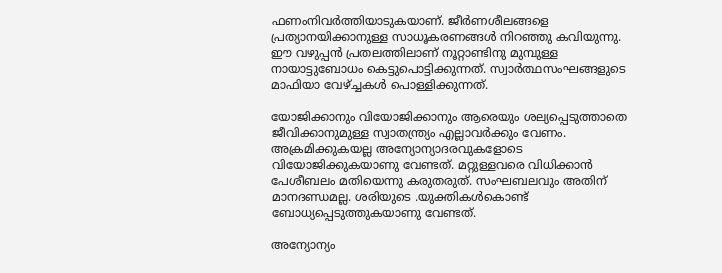ഫണംനിവര്‍ത്തിയാടുകയാണ്. ജീര്‍ണശീലങ്ങളെ പ്രത്യാനയിക്കാനുള്ള സാധൂകരണങ്ങള്‍ നിറഞ്ഞു കവിയുന്നു. ഈ വഴുപ്പന്‍ പ്രതലത്തിലാണ് നൂറ്റാണ്ടിനു മുമ്പുള്ള നായാട്ടുബോധം കെട്ടുപൊട്ടിക്കുന്നത്. സ്വാര്‍ത്ഥസംഘങ്ങളുടെ മാഫിയാ വേഴ്ച്ചകള്‍ പൊള്ളിക്കുന്നത്.

യോജിക്കാനും വിയോജിക്കാനും ആരെയും ശല്യപ്പെടുത്താതെ ജീവിക്കാനുമുള്ള സ്വാതന്ത്ര്യം എല്ലാവര്‍ക്കും വേണം. അക്രമിക്കുകയല്ല അന്യോന്യാദരവുകളോടെ വിയോജിക്കുകയാണു വേണ്ടത്. മറ്റുള്ളവരെ വിധിക്കാന്‍ പേശീബലം മതിയെന്നു കരുതരുത്. സംഘബലവും അതിന് മാനദണ്ഡമല്ല. ശരിയുടെ .യുക്തികള്‍കൊണ്ട് ബോധ്യപ്പെടുത്തുകയാണു വേണ്ടത്.

അന്യോന്യം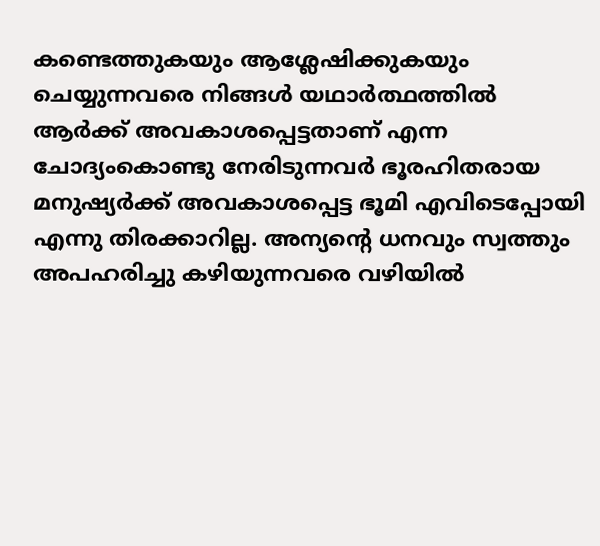കണ്ടെത്തുകയും ആശ്ലേഷിക്കുകയും ചെയ്യുന്നവരെ നിങ്ങള്‍ യഥാര്‍ത്ഥത്തില്‍ ആര്‍ക്ക് അവകാശപ്പെട്ടതാണ് എന്ന ചോദ്യംകൊണ്ടു നേരിടുന്നവര്‍ ഭൂരഹിതരായ മനുഷ്യര്‍ക്ക് അവകാശപ്പെട്ട ഭൂമി എവിടെപ്പോയി എന്നു തിരക്കാറില്ല. അന്യന്റെ ധനവും സ്വത്തും അപഹരിച്ചു കഴിയുന്നവരെ വഴിയില്‍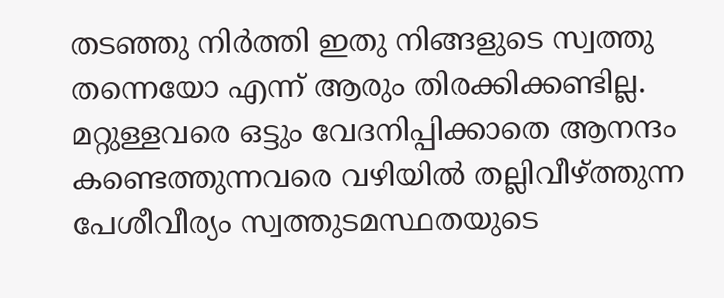തടഞ്ഞു നിര്‍ത്തി ഇതു നിങ്ങളുടെ സ്വത്തു തന്നെയോ എന്ന് ആരും തിരക്കിക്കണ്ടില്ല. മറ്റുള്ളവരെ ഒട്ടും വേദനിപ്പിക്കാതെ ആനന്ദം കണ്ടെത്തുന്നവരെ വഴിയില്‍ തല്ലിവീഴ്ത്തുന്ന പേശീവീര്യം സ്വത്തുടമസ്ഥതയുടെ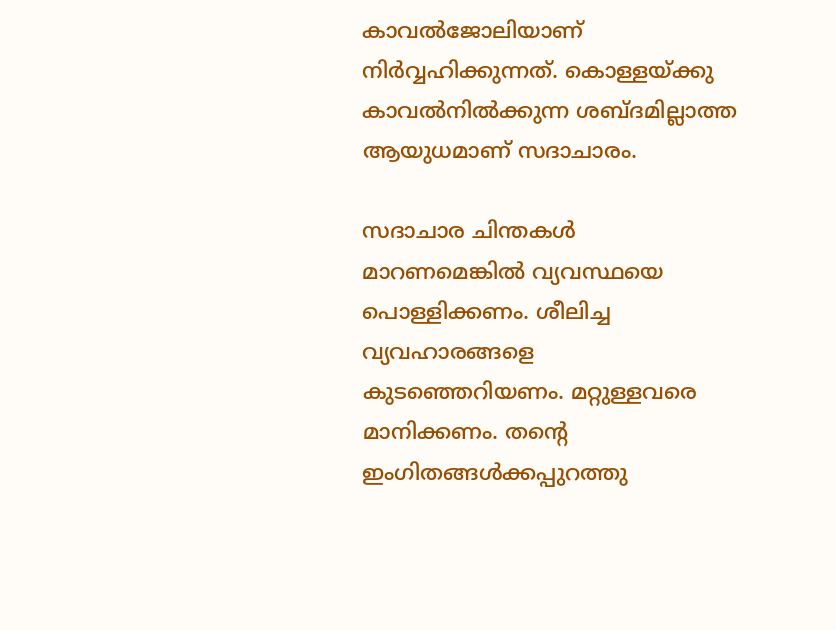കാവല്‍ജോലിയാണ് നിര്‍വ്വഹിക്കുന്നത്. കൊള്ളയ്ക്കു കാവല്‍നില്‍ക്കുന്ന ശബ്ദമില്ലാത്ത ആയുധമാണ് സദാചാരം.

സദാചാര ചിന്തകള്‍ മാറണമെങ്കില്‍ വ്യവസ്ഥയെ പൊള്ളിക്കണം. ശീലിച്ച വ്യവഹാരങ്ങളെ കുടഞ്ഞെറിയണം. മറ്റുള്ളവരെ മാനിക്കണം. തന്റെ ഇംഗിതങ്ങള്‍ക്കപ്പുറത്തു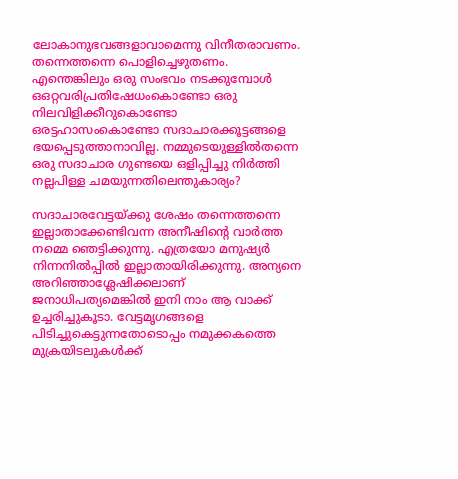ലോകാനുഭവങ്ങളാവാമെന്നു വിനീതരാവണം. തന്നെത്തന്നെ പൊളിച്ചെഴുതണം. എന്തെങ്കിലും ഒരു സംഭവം നടക്കുമ്പോള്‍ ഒഒറ്റവരിപ്രതിഷേധംകൊണ്ടോ ഒരു നിലവിളിക്കീറുകൊണ്ടോ ഒരട്ടഹാസംകൊണ്ടോ സദാചാരക്കൂട്ടങ്ങളെ ഭയപ്പെടുത്താനാവില്ല. നമ്മുടെയുള്ളില്‍തന്നെ ഒരു സദാചാര ഗുണ്ടയെ ഒളിപ്പിച്ചു നിര്‍ത്തി നല്ലപിള്ള ചമയുന്നതിലെന്തുകാര്യം?

സദാചാരവേട്ടയ്ക്കു ശേഷം തന്നെത്തന്നെ ഇല്ലാതാക്കേണ്ടിവന്ന അനീഷിന്റെ വാര്‍ത്ത നമ്മെ ഞെട്ടിക്കുന്നു. എത്രയോ മനുഷ്യര്‍ നിന്നനില്‍പ്പില്‍ ഇല്ലാതായിരിക്കുന്നു. അന്യനെ അറിഞ്ഞാശ്ലേഷിക്കലാണ് ജനാധിപത്യമെങ്കില്‍ ഇനി നാം ആ വാക്ക് ഉച്ചരിച്ചുകൂടാ. വേട്ടമൃഗങ്ങളെ പിടിച്ചുകെട്ടുന്നതോടൊപ്പം നമുക്കകത്തെ മുക്രയിടലുകള്‍ക്ക്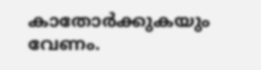കാതോര്‍ക്കുകയും വേണം.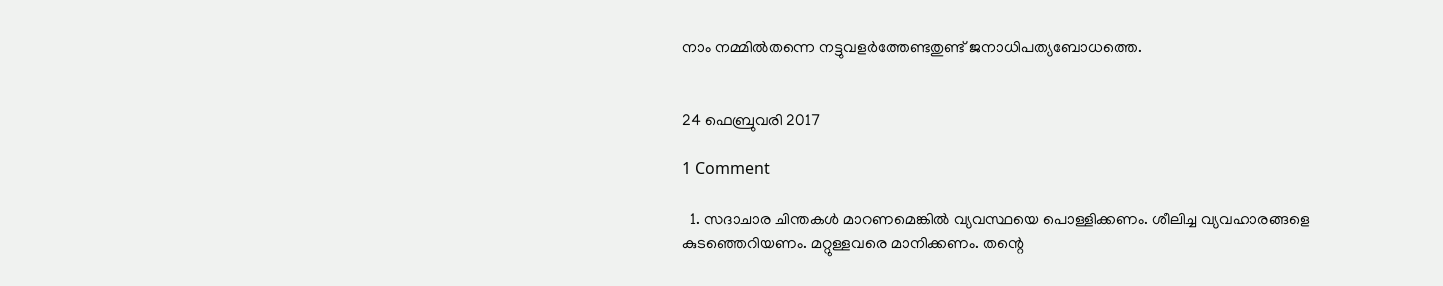നാം നമ്മില്‍തന്നെ നട്ടുവളര്‍ത്തേണ്ടതുണ്ട് ജനാധിപത്യബോധത്തെ.


24 ഫെബ്രുവരി 2017

1 Comment

  1. സദാചാര ചിന്തകള്‍ മാറണമെങ്കില്‍ വ്യവസ്ഥയെ പൊള്ളിക്കണം. ശീലിച്ച വ്യവഹാരങ്ങളെ കുടഞ്ഞെറിയണം. മറ്റുള്ളവരെ മാനിക്കണം. തന്റെ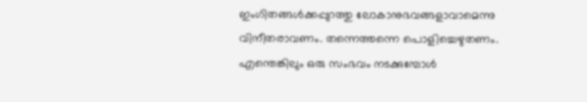ഇംഗിതങ്ങള്‍ക്കപ്പുറത്തു ലോകാനുഭവങ്ങളാവാമെന്നു വിനീതരാവണം. തന്നെത്തന്നെ പൊളിച്ചെഴുതണം. എന്തെങ്കിലും ഒരു സംഭവം നടക്കുമ്പോള്‍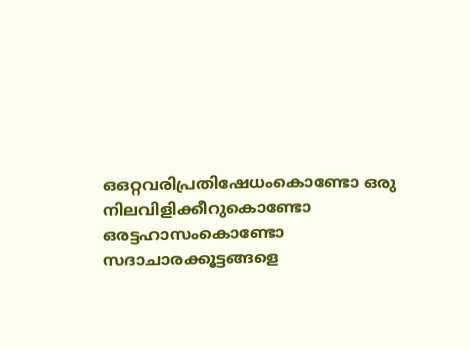ഒഒറ്റവരിപ്രതിഷേധംകൊണ്ടോ ഒരു നിലവിളിക്കീറുകൊണ്ടോ ഒരട്ടഹാസംകൊണ്ടോ സദാചാരക്കൂട്ടങ്ങളെ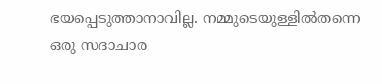ഭയപ്പെടുത്താനാവില്ല. നമ്മുടെയുള്ളില്‍തന്നെ ഒരു സദാചാര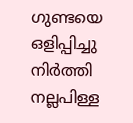ഗുണ്ടയെ ഒളിപ്പിച്ചു നിര്‍ത്തി നല്ലപിള്ള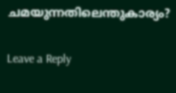ചമയുന്നതിലെന്തുകാര്യം?

Leave a Reply